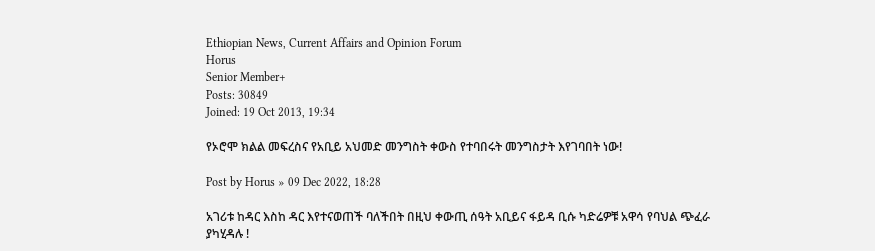Ethiopian News, Current Affairs and Opinion Forum
Horus
Senior Member+
Posts: 30849
Joined: 19 Oct 2013, 19:34

የኦሮሞ ክልል መፍረስና የአቢይ አህመድ መንግስት ቀውስ የተባበሩት መንግስታት እየገባበት ነው!

Post by Horus » 09 Dec 2022, 18:28

አገሪቱ ከዳር እስከ ዳር እየተናወጠች ባለችበት በዚህ ቀውጢ ሰዓት አቢይና ፋይዳ ቢሱ ካድሬዎቹ አዋሳ የባህል ጭፈራ ያካሂዳሉ !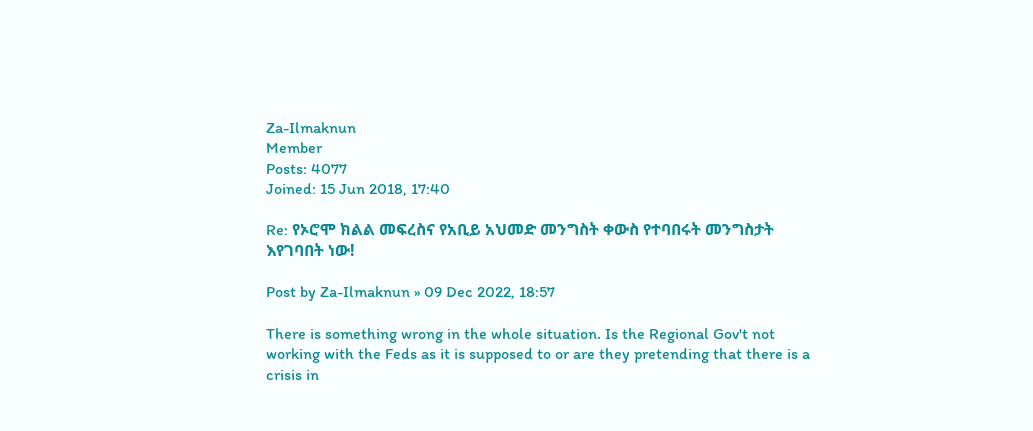Za-Ilmaknun
Member
Posts: 4077
Joined: 15 Jun 2018, 17:40

Re: የኦሮሞ ክልል መፍረስና የአቢይ አህመድ መንግስት ቀውስ የተባበሩት መንግስታት እየገባበት ነው!

Post by Za-Ilmaknun » 09 Dec 2022, 18:57

There is something wrong in the whole situation. Is the Regional Gov't not working with the Feds as it is supposed to or are they pretending that there is a crisis in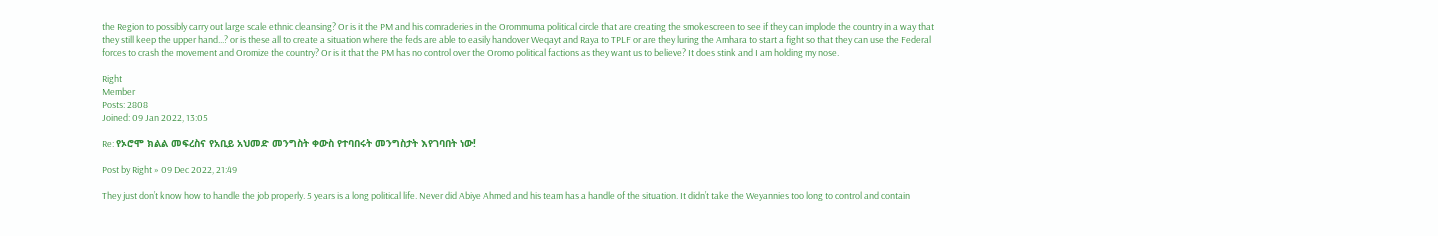the Region to possibly carry out large scale ethnic cleansing? Or is it the PM and his comraderies in the Orommuma political circle that are creating the smokescreen to see if they can implode the country in a way that they still keep the upper hand...? or is these all to create a situation where the feds are able to easily handover Weqayt and Raya to TPLF or are they luring the Amhara to start a fight so that they can use the Federal forces to crash the movement and Oromize the country? Or is it that the PM has no control over the Oromo political factions as they want us to believe? It does stink and I am holding my nose.

Right
Member
Posts: 2808
Joined: 09 Jan 2022, 13:05

Re: የኦሮሞ ክልል መፍረስና የአቢይ አህመድ መንግስት ቀውስ የተባበሩት መንግስታት እየገባበት ነው!

Post by Right » 09 Dec 2022, 21:49

They just don’t know how to handle the job properly. 5 years is a long political life. Never did Abiye Ahmed and his team has a handle of the situation. It didn’t take the Weyannies too long to control and contain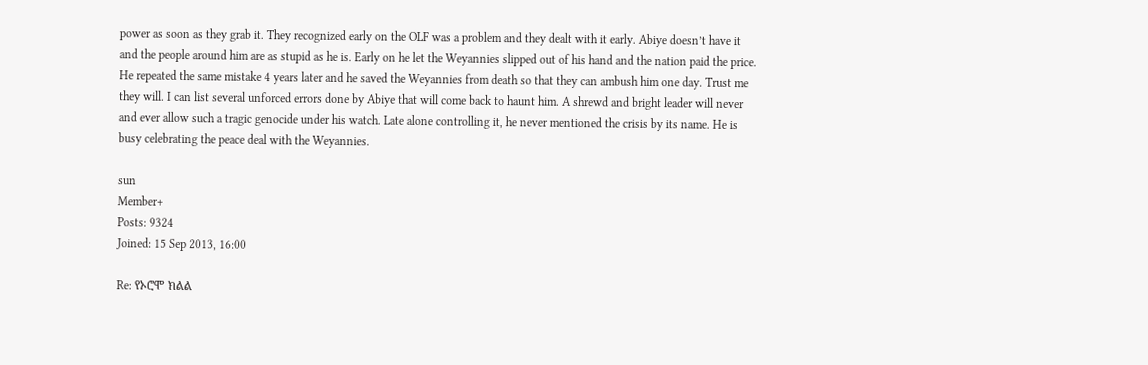power as soon as they grab it. They recognized early on the OLF was a problem and they dealt with it early. Abiye doesn’t have it and the people around him are as stupid as he is. Early on he let the Weyannies slipped out of his hand and the nation paid the price. He repeated the same mistake 4 years later and he saved the Weyannies from death so that they can ambush him one day. Trust me they will. I can list several unforced errors done by Abiye that will come back to haunt him. A shrewd and bright leader will never and ever allow such a tragic genocide under his watch. Late alone controlling it, he never mentioned the crisis by its name. He is busy celebrating the peace deal with the Weyannies.

sun
Member+
Posts: 9324
Joined: 15 Sep 2013, 16:00

Re: የኦሮሞ ክልል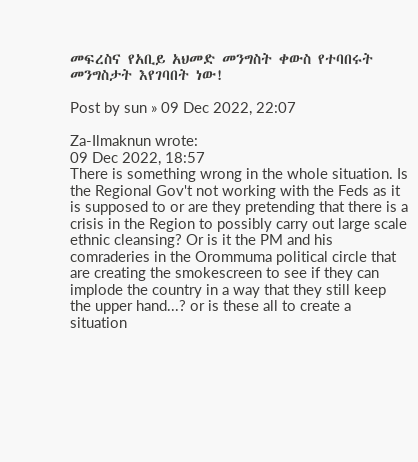መፍረስና የአቢይ አህመድ መንግስት ቀውስ የተባበሩት መንግስታት እየገባበት ነው!

Post by sun » 09 Dec 2022, 22:07

Za-Ilmaknun wrote:
09 Dec 2022, 18:57
There is something wrong in the whole situation. Is the Regional Gov't not working with the Feds as it is supposed to or are they pretending that there is a crisis in the Region to possibly carry out large scale ethnic cleansing? Or is it the PM and his comraderies in the Orommuma political circle that are creating the smokescreen to see if they can implode the country in a way that they still keep the upper hand...? or is these all to create a situation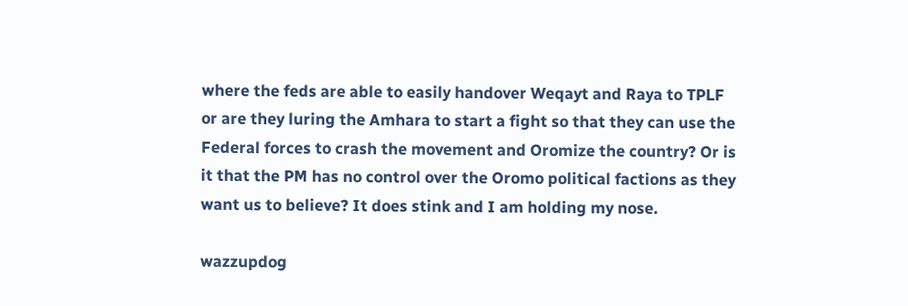where the feds are able to easily handover Weqayt and Raya to TPLF or are they luring the Amhara to start a fight so that they can use the Federal forces to crash the movement and Oromize the country? Or is it that the PM has no control over the Oromo political factions as they want us to believe? It does stink and I am holding my nose.

wazzupdog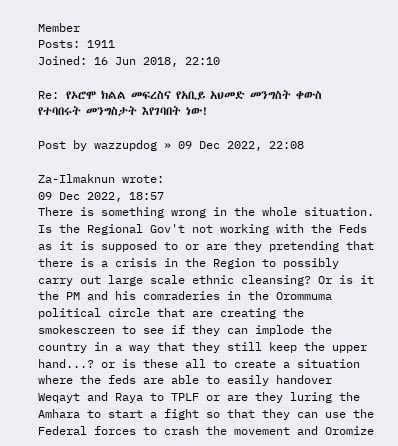Member
Posts: 1911
Joined: 16 Jun 2018, 22:10

Re: የኦሮሞ ክልል መፍረስና የአቢይ አህመድ መንግስት ቀውስ የተባበሩት መንግስታት እየገባበት ነው!

Post by wazzupdog » 09 Dec 2022, 22:08

Za-Ilmaknun wrote:
09 Dec 2022, 18:57
There is something wrong in the whole situation. Is the Regional Gov't not working with the Feds as it is supposed to or are they pretending that there is a crisis in the Region to possibly carry out large scale ethnic cleansing? Or is it the PM and his comraderies in the Orommuma political circle that are creating the smokescreen to see if they can implode the country in a way that they still keep the upper hand...? or is these all to create a situation where the feds are able to easily handover Weqayt and Raya to TPLF or are they luring the Amhara to start a fight so that they can use the Federal forces to crash the movement and Oromize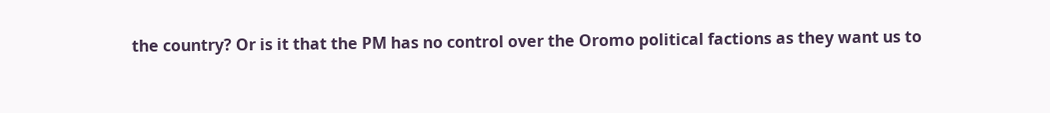the country? Or is it that the PM has no control over the Oromo political factions as they want us to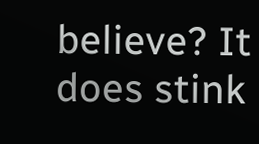believe? It does stink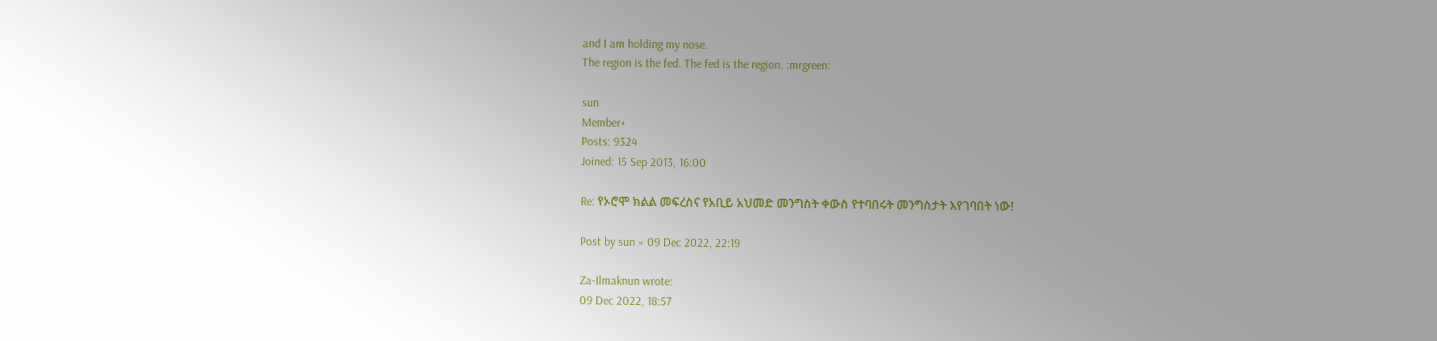and I am holding my nose.
The region is the fed. The fed is the region. :mrgreen:

sun
Member+
Posts: 9324
Joined: 15 Sep 2013, 16:00

Re: የኦሮሞ ክልል መፍረስና የአቢይ አህመድ መንግስት ቀውስ የተባበሩት መንግስታት እየገባበት ነው!

Post by sun » 09 Dec 2022, 22:19

Za-Ilmaknun wrote:
09 Dec 2022, 18:57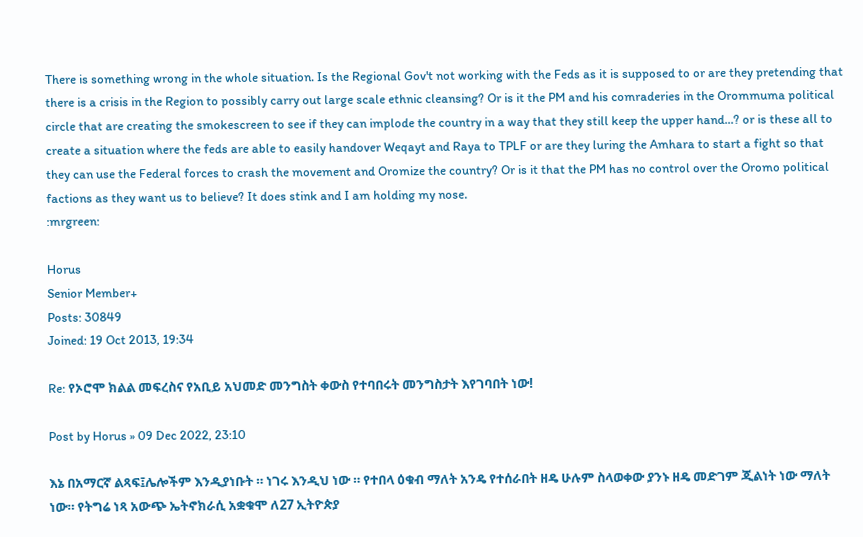There is something wrong in the whole situation. Is the Regional Gov't not working with the Feds as it is supposed to or are they pretending that there is a crisis in the Region to possibly carry out large scale ethnic cleansing? Or is it the PM and his comraderies in the Orommuma political circle that are creating the smokescreen to see if they can implode the country in a way that they still keep the upper hand...? or is these all to create a situation where the feds are able to easily handover Weqayt and Raya to TPLF or are they luring the Amhara to start a fight so that they can use the Federal forces to crash the movement and Oromize the country? Or is it that the PM has no control over the Oromo political factions as they want us to believe? It does stink and I am holding my nose.
:mrgreen:

Horus
Senior Member+
Posts: 30849
Joined: 19 Oct 2013, 19:34

Re: የኦሮሞ ክልል መፍረስና የአቢይ አህመድ መንግስት ቀውስ የተባበሩት መንግስታት እየገባበት ነው!

Post by Horus » 09 Dec 2022, 23:10

እኔ በአማርኛ ልጻፍ፤ሌሎችም እንዲያነቡት ። ነገሩ እንዲህ ነው ። የተበላ ዕቁብ ማለት አንዴ የተሰራበት ዘዴ ሁሉም ስላወቀው ያንኑ ዘዴ መድገም ጂልነት ነው ማለት ነው። የትግሬ ነጻ አውጭ ኤትኖክራሲ አቋቁሞ ለ27 ኢትዮጵያ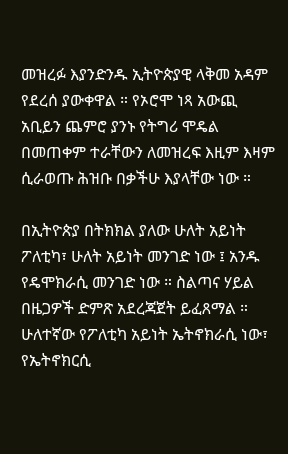መዝረፉ እያንድንዱ ኢትዮጵያዊ ላቅመ አዳም የደረሰ ያውቀዋል ። የኦሮሞ ነጻ አውጪ አቢይን ጨምሮ ያንኑ የትግሪ ሞዴል በመጠቀም ተራቸውን ለመዝረፍ እዚም እዛም ሲራወጡ ሕዝቡ በቃችሁ እያላቸው ነው ።

በኢትዮጵያ በትክክል ያለው ሁለት አይነት ፖለቲካ፣ ሁለት አይነት መንገድ ነው ፤ አንዱ የዴሞክራሲ መንገድ ነው ። ስልጣና ሃይል በዜጋዎች ድምጽ አደረጃጀት ይፈጸማል ። ሁለተኛው የፖለቲካ አይነት ኤትኖክራሲ ነው፣ የኤትኖክርሲ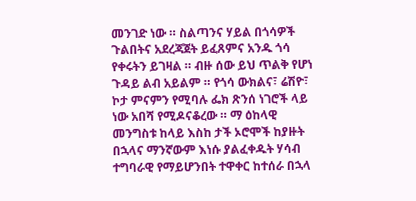መንገድ ነው ። ስልጣንና ሃይል በጎሳዎች ጉልበትና አደረጃጀት ይፈጸምና አንዱ ጎሳ የቀሩትን ይገዛል ። ብዙ ሰው ይህ ጥልቅ የሆነ ጉዳይ ልብ አይልም ። የጎሳ ውክልና፣ ሬሽዮ፣ ኮታ ምናምን የሚባሉ ፌክ ጽንሰ ነገሮች ላይ ነው አበሻ የሚዶናቆረው ። ማ ዕከላዊ መንግስቱ ከላይ እስከ ታች ኦሮሞች ከያዙት በኋላና ማንኛውም እነሱ ያልፈቀዱት ሃሳብ ተግባራዊ የማይሆንበት ተዋቀር ከተሰራ በኋላ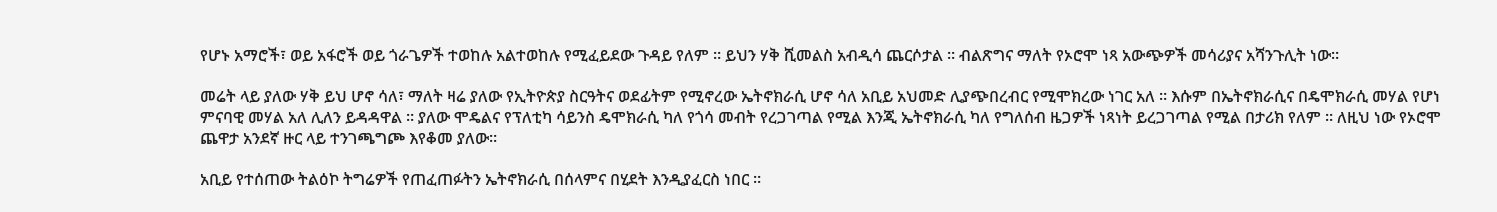የሆኑ አማሮች፣ ወይ አፋሮች ወይ ጎራጌዎች ተወከሉ አልተወከሉ የሚፈይደው ጉዳይ የለም ። ይህን ሃቅ ሺመልስ አብዲሳ ጨርሶታል ። ብልጽግና ማለት የኦሮሞ ነጻ አውጭዎች መሳሪያና አሻንጉሊት ነው።

መሬት ላይ ያለው ሃቅ ይህ ሆኖ ሳለ፣ ማለት ዛሬ ያለው የኢትዮጵያ ስርዓትና ወደፊትም የሚኖረው ኤትኖክራሲ ሆኖ ሳለ አቢይ አህመድ ሊያጭበረብር የሚሞክረው ነገር አለ ። እሱም በኤትኖክራሲና በዴሞክራሲ መሃል የሆነ ምናባዊ መሃል አለ ሊለን ይዳዳዋል ። ያለው ሞዴልና የፕለቲካ ሳይንስ ዴሞክራሲ ካለ የጎሳ መብት የረጋገጣል የሚል እንጂ ኤትኖክራሲ ካለ የግለሰብ ዜጋዎች ነጻነት ይረጋገጣል የሚል በታሪክ የለም ። ለዚህ ነው የኦሮሞ ጨዋታ አንደኛ ዙር ላይ ተንገጫግጮ እየቆመ ያለው።

አቢይ የተሰጠው ትልዕኮ ትግሬዎች የጠፈጠፉትን ኤትኖክራሲ በሰላምና በሂደት እንዲያፈርስ ነበር ።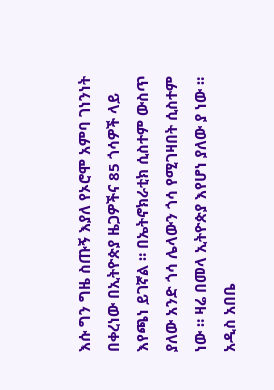እሱ ግን ግዜ ስጡኝ እያለ የኦሮሞ አምባ ገነንነት በቀረነው በኢትዮጵያ ዜጋዎችና 85 ጎሳዎች ላይ እየጫነ ይገኛል ። በኤትኖክራቲክ ሲስተም ውስጥ ያለው አንድ ጎሳ ሌላውን ጎሳ የሚገዛበት ሲስተም ነው ። ዛሬ በመላ ኢትዮጵያ እየሆነ ያለው ያ ነው ። አዲስ አበቤ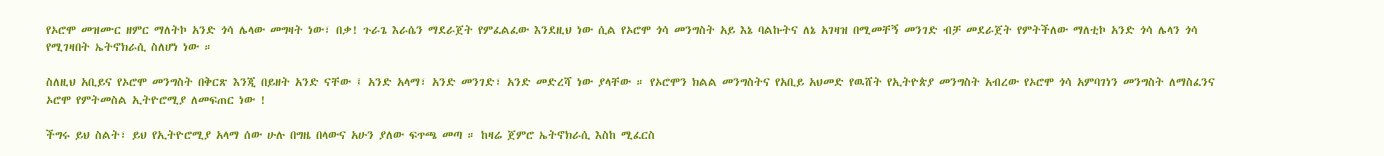የኦሮሞ መዝሙር ዘምር ማለትኮ አንድ ጎሳ ሌላው መግዛት ነው፣ በቃ! ጉራጌ እራሴን ማደራጀት የምፈልፈው እንደዚህ ነው ሲል የኦሮሞ ጎሳ መንግስት አይ እኔ ባልኩትና ለኔ አገዛዝ በሚመቸኝ መንገድ ብቻ መደራጀት የምትችለው ማለቲኮ አንድ ጎሳ ሌላን ጎሳ የሚገዛበት ኤትኖክራሲ ስለሆነ ነው ።

ስለዚህ አቢይና የኦሮሞ መንግስት በቅርጽ እንጂ በይዘት አንድ ናቸው ፤ አንድ አላማ፣ አንድ መንገድ፣ አንድ መድረሻ ነው ያላቸው ። የኦሮሞን ክልል መንግስትና የአቢይ አህመድ የዉሸት የኢትዮጵያ መንግስት አብረው የኦሮሞ ጎሳ አምባገነን መንግስት ለማስፈንና ኦሮሞ የምትመስል ኢትዮሮሚያ ለመፍጠር ነው !

ችግሩ ይህ ስልት፣ ይህ የኢትዮሮሚያ አላማ ሰው ሁሉ በግዜ በላውና አሁን ያለው ፍጥጫ መጣ ። ከዛሬ ጀምሮ ኤትኖክራሲ እስከ ሚፈርስ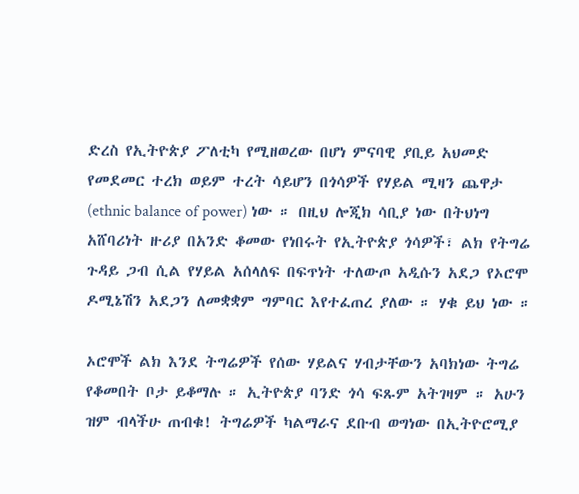ድረስ የኢትዮጵያ ፖለቲካ የሚዘወረው በሆነ ምናባዊ ያቢይ አህመድ የመደመር ተረክ ወይም ተረት ሳይሆን በጎሳዎች የሃይል ሚዛን ጨዋታ (ethnic balance of power) ነው ። በዚህ ሎጂክ ሳቢያ ነው በትህነግ አሸባሪነት ዙሪያ በአንድ ቆመው የነበሩት የኢትዮጵያ ጎሳዎች፣ ልክ የትግሬ ጉዳይ ጋብ ሲል የሃይል አሰላለፍ በፍጥነት ተለውጦ አዲሱን አደጋ የኦሮሞ ዶሚኔሽን አደጋን ለመቋቋም ግምባር እየተፈጠረ ያለው ። ሃቁ ይህ ነው ።

ኦሮሞች ልክ እንደ ትግሬዎች የሰው ሃይልና ሃብታቸውን አባክነው ትግሬ የቆመበት ቦታ ይቆማሉ ። ኢትዮጵያ ባንድ ጎሳ ፍጹም አትገዛም ። አሁን ዝም ብላችሁ ጠብቁ! ትግሬዎች ካልማራና ደቡብ ወግነው በኢትዮሮሚያ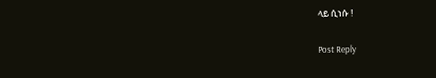ላይ ሲነሱ !

Post Reply